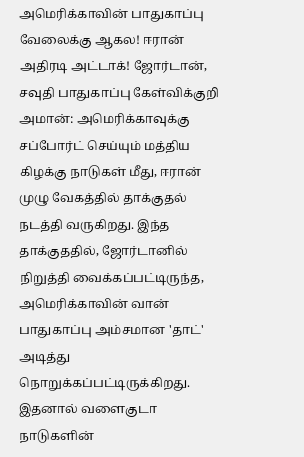அமெரிக்காவின் பாதுகாப்பு வேலைக்கு ஆகல! ஈரான் அதிரடி அட்டாக்! ஜோர்டான், சவுதி பாதுகாப்பு கேள்விக்குறி
அமான்: அமெரிக்காவுக்கு சப்போர்ட் செய்யும் மத்திய கிழக்கு நாடுகள் மீது, ஈரான் முழு வேகத்தில் தாக்குதல் நடத்தி வருகிறது. இந்த தாக்குததில், ஜோர்டானில் நிறுத்தி வைக்கப்பட்டிருந்த, அமெரிக்காவின் வான் பாதுகாப்பு அம்சமான 'தாட்' அடித்து நொறுக்கப்பட்டிருக்கிறது. இதனால் வளைகுடா நாடுகளின்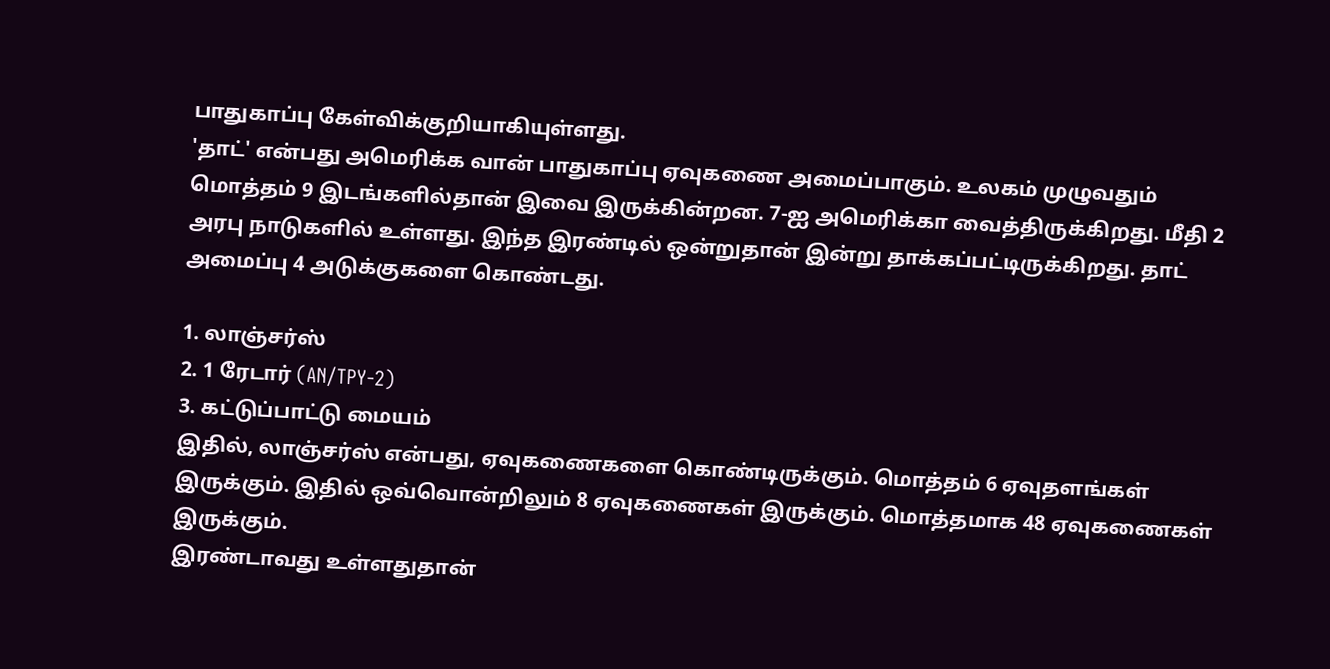பாதுகாப்பு கேள்விக்குறியாகியுள்ளது.
'தாட்' என்பது அமெரிக்க வான் பாதுகாப்பு ஏவுகணை அமைப்பாகும். உலகம் முழுவதும் மொத்தம் 9 இடங்களில்தான் இவை இருக்கின்றன. 7-ஐ அமெரிக்கா வைத்திருக்கிறது. மீதி 2 அரபு நாடுகளில் உள்ளது. இந்த இரண்டில் ஒன்றுதான் இன்று தாக்கப்பட்டிருக்கிறது. தாட் அமைப்பு 4 அடுக்குகளை கொண்டது.

1. லாஞ்சர்ஸ்
2. 1 ரேடார் (AN/TPY-2)
3. கட்டுப்பாட்டு மையம்
இதில், லாஞ்சர்ஸ் என்பது, ஏவுகணைகளை கொண்டிருக்கும். மொத்தம் 6 ஏவுதளங்கள் இருக்கும். இதில் ஒவ்வொன்றிலும் 8 ஏவுகணைகள் இருக்கும். மொத்தமாக 48 ஏவுகணைகள் இருக்கும்.
இரண்டாவது உள்ளதுதான்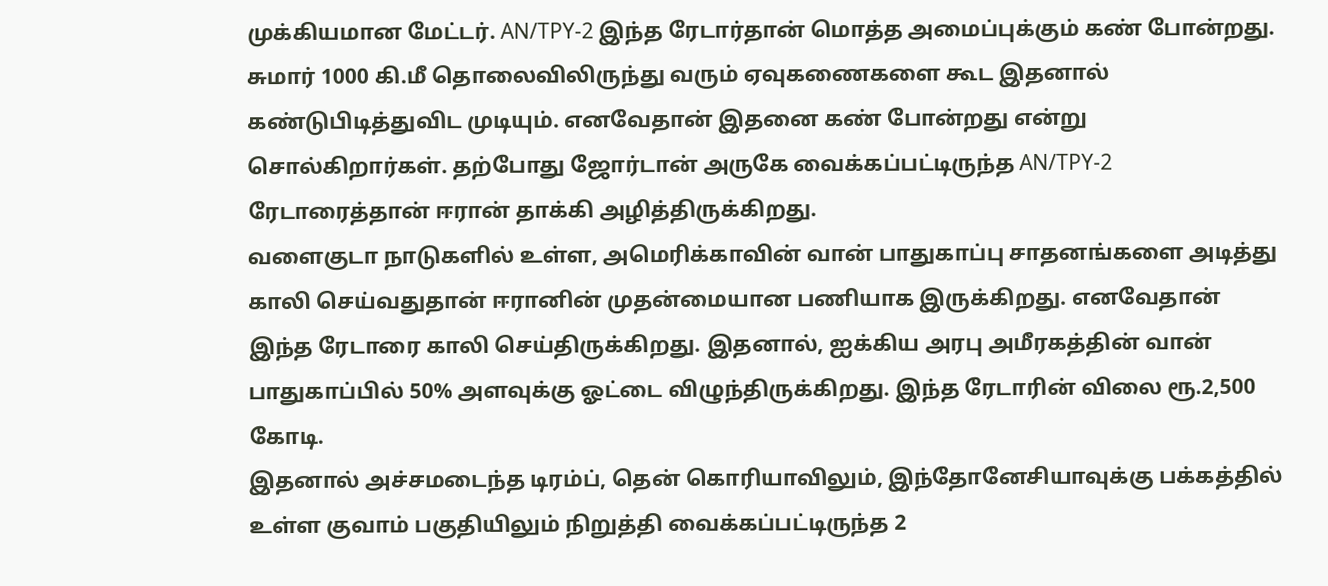முக்கியமான மேட்டர். AN/TPY-2 இந்த ரேடார்தான் மொத்த அமைப்புக்கும் கண் போன்றது. சுமார் 1000 கி.மீ தொலைவிலிருந்து வரும் ஏவுகணைகளை கூட இதனால் கண்டுபிடித்துவிட முடியும். எனவேதான் இதனை கண் போன்றது என்று சொல்கிறார்கள். தற்போது ஜோர்டான் அருகே வைக்கப்பட்டிருந்த AN/TPY-2 ரேடாரைத்தான் ஈரான் தாக்கி அழித்திருக்கிறது.
வளைகுடா நாடுகளில் உள்ள, அமெரிக்காவின் வான் பாதுகாப்பு சாதனங்களை அடித்து காலி செய்வதுதான் ஈரானின் முதன்மையான பணியாக இருக்கிறது. எனவேதான் இந்த ரேடாரை காலி செய்திருக்கிறது. இதனால், ஐக்கிய அரபு அமீரகத்தின் வான் பாதுகாப்பில் 50% அளவுக்கு ஓட்டை விழுந்திருக்கிறது. இந்த ரேடாரின் விலை ரூ.2,500 கோடி.
இதனால் அச்சமடைந்த டிரம்ப், தென் கொரியாவிலும், இந்தோனேசியாவுக்கு பக்கத்தில் உள்ள குவாம் பகுதியிலும் நிறுத்தி வைக்கப்பட்டிருந்த 2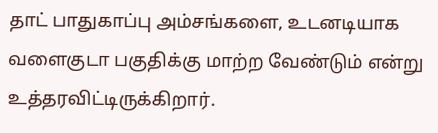தாட் பாதுகாப்பு அம்சங்களை, உடனடியாக வளைகுடா பகுதிக்கு மாற்ற வேண்டும் என்று உத்தரவிட்டிருக்கிறார்.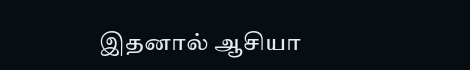இதனால் ஆசியா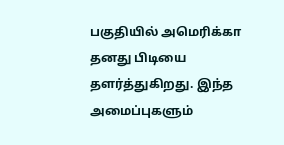பகுதியில் அமெரிக்கா தனது பிடியை தளர்த்துகிறது. இந்த அமைப்புகளும்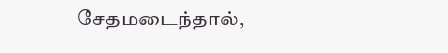சேதமடைந்தால்,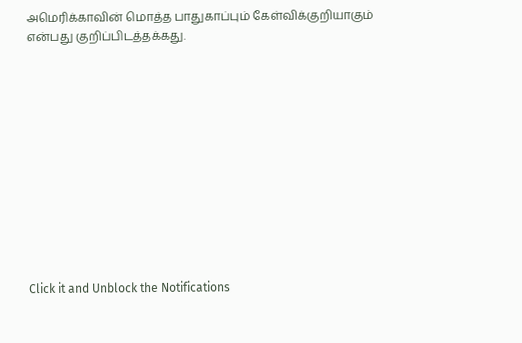அமெரிக்காவின் மொத்த பாதுகாப்பும் கேள்விக்குறியாகும் என்பது குறிப்பிடத்தக்கது.












Click it and Unblock the Notifications